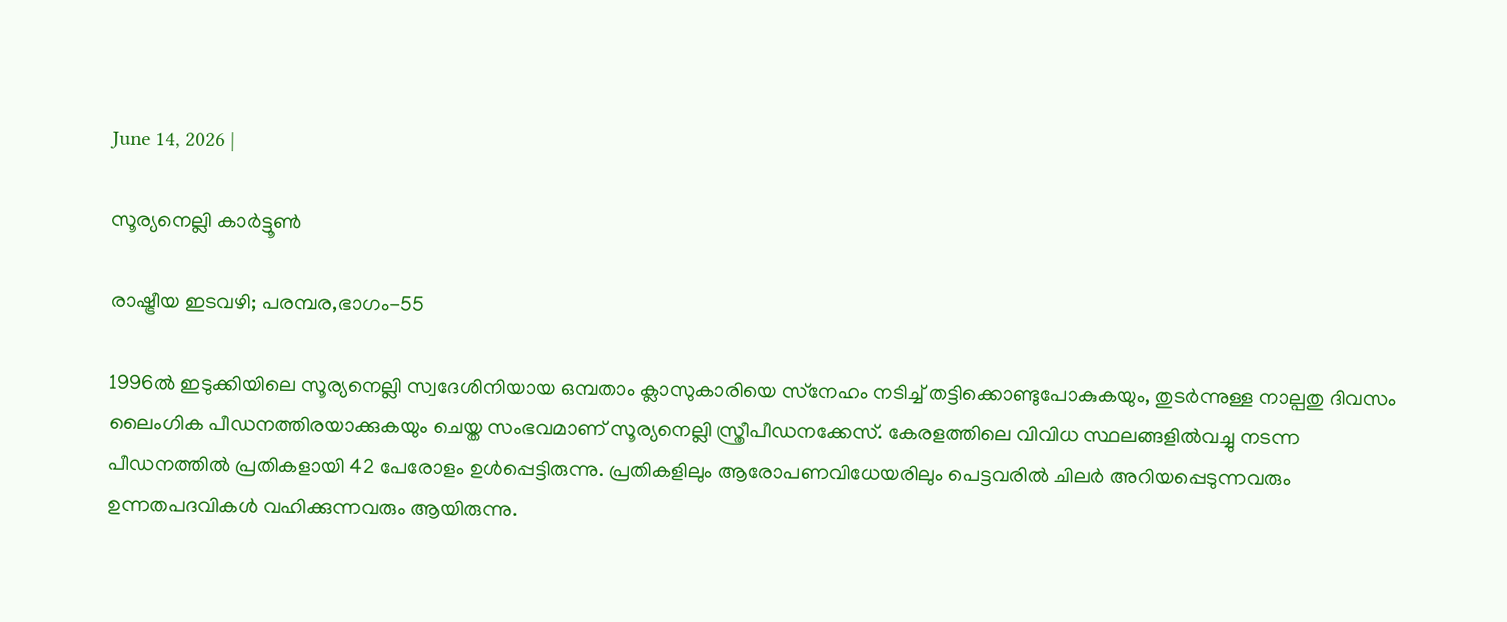June 14, 2026 |

സൂര്യനെല്ലി കാര്‍ട്ടൂണ്‍

രാഷ്ട്രീയ ഇടവഴി; പരമ്പര,ഭാഗം-55

1996ല്‍ ഇടുക്കിയിലെ സൂര്യനെല്ലി സ്വദേശിനിയായ ഒമ്പതാം ക്ലാസുകാരിയെ സ്‌നേഹം നടിച്ച് തട്ടിക്കൊണ്ടുപോകുകയും, തുടര്‍ന്നുള്ള നാല്പതു ദിവസം ലൈംഗിക പീഡനത്തിരയാക്കുകയും ചെയ്ത സംഭവമാണ് സൂര്യനെല്ലി സ്ത്രീപീഡനക്കേസ്. കേരളത്തിലെ വിവിധ സ്ഥലങ്ങളില്‍വച്ചു നടന്ന പീഡനത്തില്‍ പ്രതികളായി 42 പേരോളം ഉള്‍പ്പെട്ടിരുന്നു. പ്രതികളിലും ആരോപണവിധേയരിലും പെട്ടവരില്‍ ചിലര്‍ അറിയപ്പെടുന്നവരും ഉന്നതപദവികള്‍ വഹിക്കുന്നവരും ആയിരുന്നു.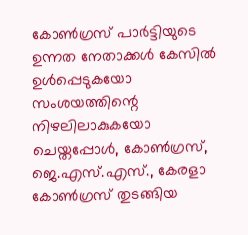കോണ്‍ഗ്രസ് പാര്‍ട്ടിയുടെ ഉന്നത നേതാക്കള്‍ കേസില്‍ ഉള്‍പ്പെടുകയോ സംശയത്തിന്റെ നിഴലിലാകുകയോ ചെയ്തപ്പോള്‍, കോണ്‍ഗ്രസ്, ജെ.എസ്.എസ്., കേരളാ കോണ്‍ഗ്രസ് തുടങ്ങിയ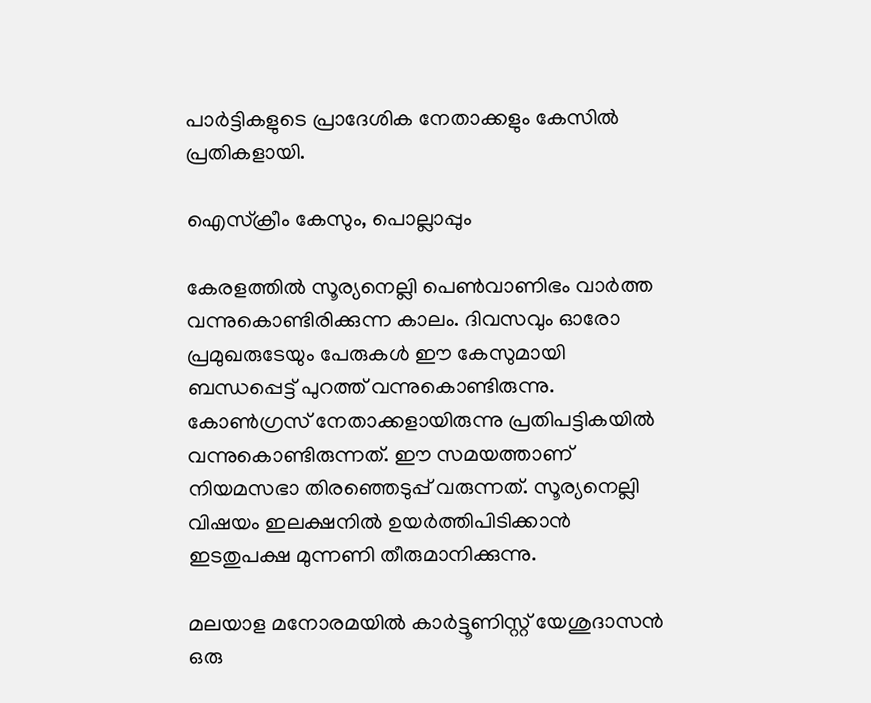പാര്‍ട്ടികളുടെ പ്രാദേശിക നേതാക്കളും കേസില്‍ പ്രതികളായി.

ഐസ്‌ക്രീം കേസും, പൊല്ലാപ്പും

കേരളത്തില്‍ സൂര്യനെല്ലി പെണ്‍വാണിഭം വാര്‍ത്ത വന്നുകൊണ്ടിരിക്കുന്ന കാലം. ദിവസവും ഓരോ പ്രമുഖരുടേയും പേരുകള്‍ ഈ കേസുമായി ബന്ധപ്പെട്ട് പുറത്ത് വന്നുകൊണ്ടിരുന്നു. കോണ്‍ഗ്രസ് നേതാക്കളായിരുന്നു പ്രതിപട്ടികയില്‍ വന്നുകൊണ്ടിരുന്നത്. ഈ സമയത്താണ് നിയമസഭാ തിരഞ്ഞെടുപ്പ് വരുന്നത്. സൂര്യനെല്ലി വിഷയം ഇലക്ഷനില്‍ ഉയര്‍ത്തിപിടിക്കാന്‍ ഇടതുപക്ഷ മുന്നണി തീരുമാനിക്കുന്നു.

മലയാള മനോരമയില്‍ കാര്‍ട്ടൂണിസ്റ്റ് യേശുദാസന്‍ ഒരു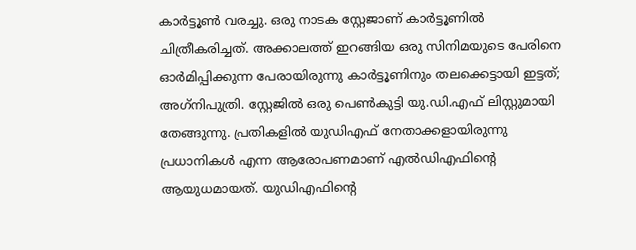കാര്‍ട്ടൂണ്‍ വരച്ചു. ഒരു നാടക സ്റ്റേജാണ് കാര്‍ട്ടൂണില്‍ ചിത്രീകരിച്ചത്. അക്കാലത്ത് ഇറങ്ങിയ ഒരു സിനിമയുടെ പേരിനെ ഓര്‍മിപ്പിക്കുന്ന പേരായിരുന്നു കാര്‍ട്ടൂണിനും തലക്കെട്ടായി ഇട്ടത്; അഗ്‌നിപുത്രി. സ്റ്റേജില്‍ ഒരു പെണ്‍കുട്ടി യു.ഡി.എഫ് ലിസ്റ്റുമായി തേങ്ങുന്നു. പ്രതികളില്‍ യുഡിഎഫ് നേതാക്കളായിരുന്നു പ്രധാനികള്‍ എന്ന ആരോപണമാണ് എല്‍ഡിഎഫിന്റെ ആയുധമായത്. യുഡിഎഫിന്റെ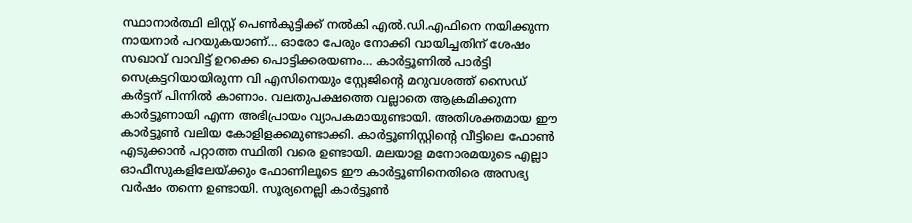സ്ഥാനാര്‍ത്ഥി ലിസ്റ്റ് പെണ്‍കുട്ടിക്ക് നല്‍കി എല്‍.ഡി.എഫിനെ നയിക്കുന്ന നായനാര്‍ പറയുകയാണ്… ഓരോ പേരും നോക്കി വായിച്ചതിന് ശേഷം സഖാവ് വാവിട്ട് ഉറക്കെ പൊട്ടിക്കരയണം… കാര്‍ട്ടൂണില്‍ പാര്‍ട്ടി സെക്രട്ടറിയായിരുന്ന വി എസിനെയും സ്റ്റേജിന്റെ മറുവശത്ത് സൈഡ് കര്‍ട്ടന് പിന്നില്‍ കാണാം. വലതുപക്ഷത്തെ വല്ലാതെ ആക്രമിക്കുന്ന കാര്‍ട്ടൂണായി എന്ന അഭിപ്രായം വ്യാപകമായുണ്ടായി. അതിശക്തമായ ഈ കാര്‍ട്ടൂണ്‍ വലിയ കോളിളക്കമുണ്ടാക്കി. കാര്‍ട്ടൂണിസ്റ്റിന്റെ വീട്ടിലെ ഫോണ്‍ എടുക്കാന്‍ പറ്റാത്ത സ്ഥിതി വരെ ഉണ്ടായി. മലയാള മനോരമയുടെ എല്ലാ ഓഫീസുകളിലേയ്ക്കും ഫോണിലൂടെ ഈ കാര്‍ട്ടൂണിനെതിരെ അസഭ്യ വര്‍ഷം തന്നെ ഉണ്ടായി. സൂര്യനെല്ലി കാര്‍ട്ടൂണ്‍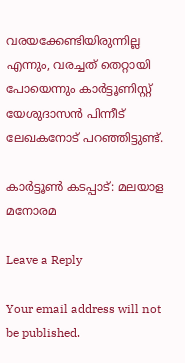വരയക്കേണ്ടിയിരുന്നില്ല എന്നും, വരച്ചത് തെറ്റായി പോയെന്നും കാര്‍ട്ടൂണിസ്റ്റ് യേശുദാസന്‍ പിന്നീട് ലേഖകനോട് പറഞ്ഞിട്ടുണ്ട്.

കാര്‍ട്ടൂണ്‍ കടപ്പാട്: മലയാള മനോരമ

Leave a Reply

Your email address will not be published.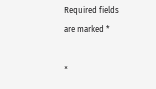Required fields are marked *

×